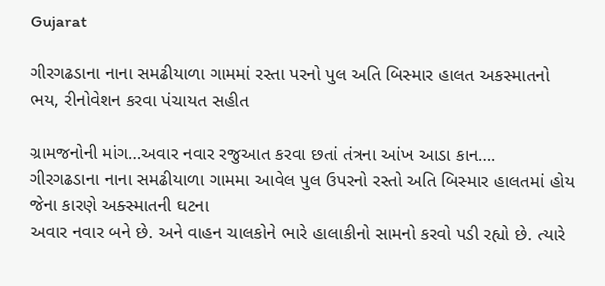Gujarat

ગીરગઢડાના નાના સમઢીયાળા ગામમાં રસ્તા પરનો પુલ અતિ બિસ્માર હાલત અકસ્માતનો ભય, રીનોવેશન કરવા પંચાયત સહીત

ગ્રામજનોની માંગ…અવાર નવાર રજુઆત કરવા છતાં તંત્રના આંખ આડા કાન….
ગીરગઢડાના નાના સમઢીયાળા ગામમા આવેલ પુલ ઉપરનો રસ્તો અતિ બિસ્માર હાલતમાં હોય જેના કારણે અક્સ્માતની ઘટના
અવાર નવાર બને છે. અને વાહન ચાલકોને ભારે હાલાકીનો સામનો કરવો પડી રહ્યો છે. ત્યારે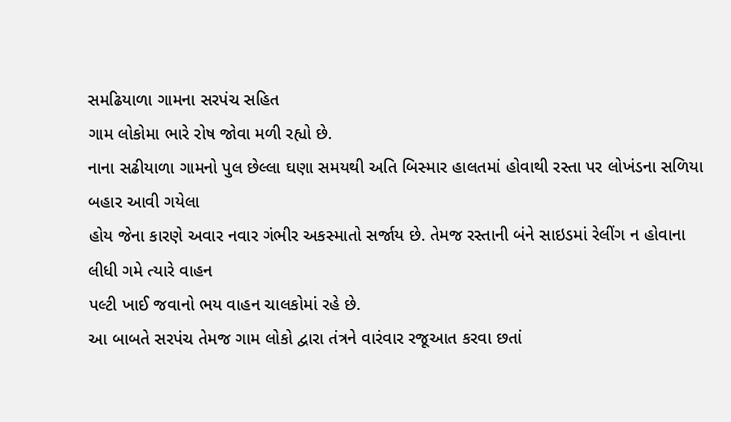સમઢિયાળા ગામના સરપંચ સહિત
ગામ લોકોમા ભારે રોષ જોવા મળી રહ્યો છે.
નાના સઢીયાળા ગામનો પુલ છેલ્લા ઘણા સમયથી અતિ બિસ્માર હાલતમાં હોવાથી રસ્તા પર લોખંડના સળિયા બહાર આવી ગયેલા
હોય જેના કારણે અવાર નવાર ગંભીર અકસ્માતો સર્જાય છે. તેમજ રસ્તાની બંને સાઇડમાં રેલીંગ ન હોવાના લીધી ગમે ત્યારે વાહન
પલ્ટી ખાઈ જવાનો ભય વાહન ચાલકોમાં રહે છે.
આ બાબતે સરપંચ તેમજ ગામ લોકો દ્વારા તંત્રને વારંવાર રજૂઆત કરવા છતાં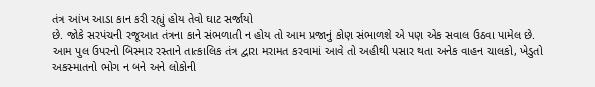તંત્ર આંખ આડા કાન કરી રહ્યું હોય તેવો ઘાટ સર્જાયો
છે. જોકે સરપંચની રજૂઆત તંત્રના કાને સંભળાતી ન હોય તો આમ પ્રજાનું કોણ સંભાળશે એ પણ એક સવાલ ઉઠવા પામેલ છે.
આમ પુલ ઉપરનો બિસ્માર રસ્તાને તાત્કાલિક તંત્ર દ્વારા મરામત કરવામાં આવે તો અહીથી પસાર થતા અનેક વાહન ચાલકો, ખેડુતો
અકસ્માતનો ભોગ ન બને અને લોકોની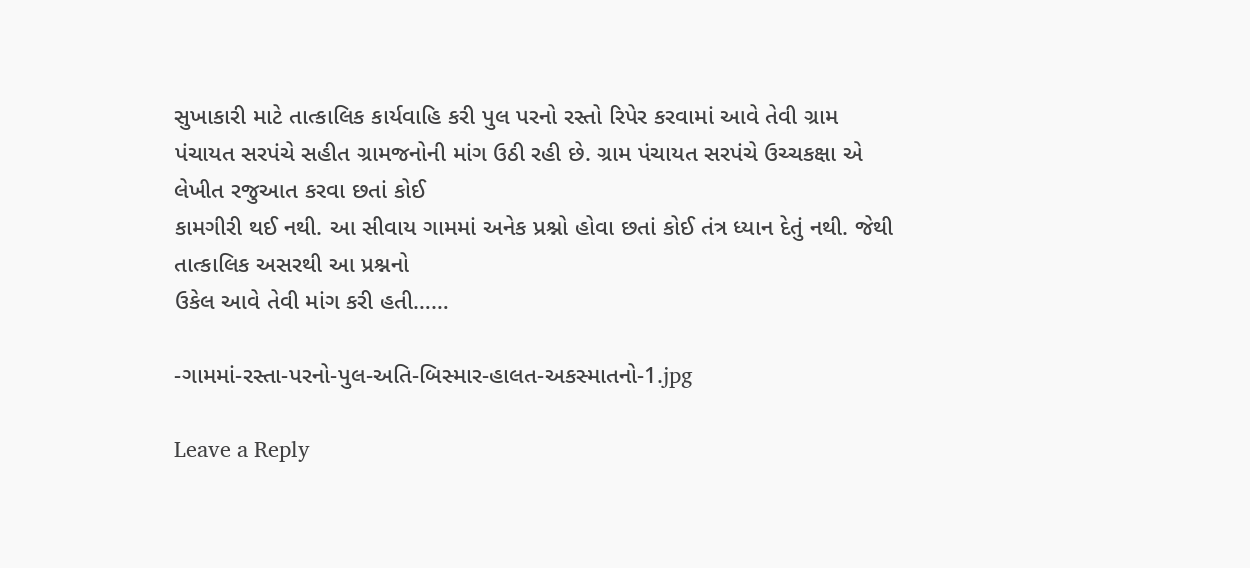સુખાકારી માટે તાત્કાલિક કાર્યવાહિ કરી પુલ પરનો રસ્તો રિપેર કરવામાં આવે તેવી ગ્રામ
પંચાયત સરપંચે સહીત ગ્રામજનોની માંગ ઉઠી રહી છે. ગ્રામ પંચાયત સરપંચે ઉચ્ચકક્ષા એ લેખીત રજુઆત કરવા છતાં કોઈ
કામગીરી થઈ નથી. આ સીવાય ગામમાં અનેક પ્રશ્નો હોવા છતાં કોઈ તંત્ર ધ્યાન દેતું નથી. જેથી તાત્કાલિક અસરથી આ પ્રશ્નનો
ઉકેલ આવે તેવી માંગ કરી હતી……

-ગામમાં-રસ્તા-પરનો-પુલ-અતિ-બિસ્માર-હાલત-અકસ્માતનો-1.jpg

Leave a Reply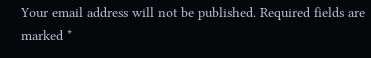Your email address will not be published. Required fields are marked *